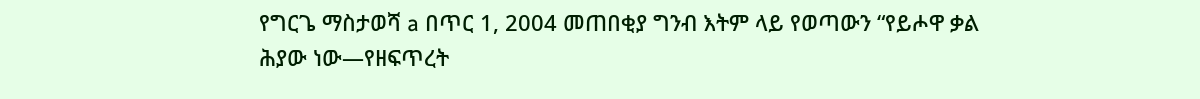የግርጌ ማስታወሻ a በጥር 1, 2004 መጠበቂያ ግንብ እትም ላይ የወጣውን “የይሖዋ ቃል ሕያው ነው—የዘፍጥረት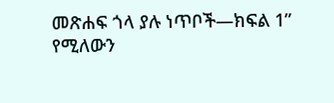መጽሐፍ ጎላ ያሉ ነጥቦች—ክፍል 1” የሚለውን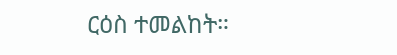ርዕስ ተመልከት።